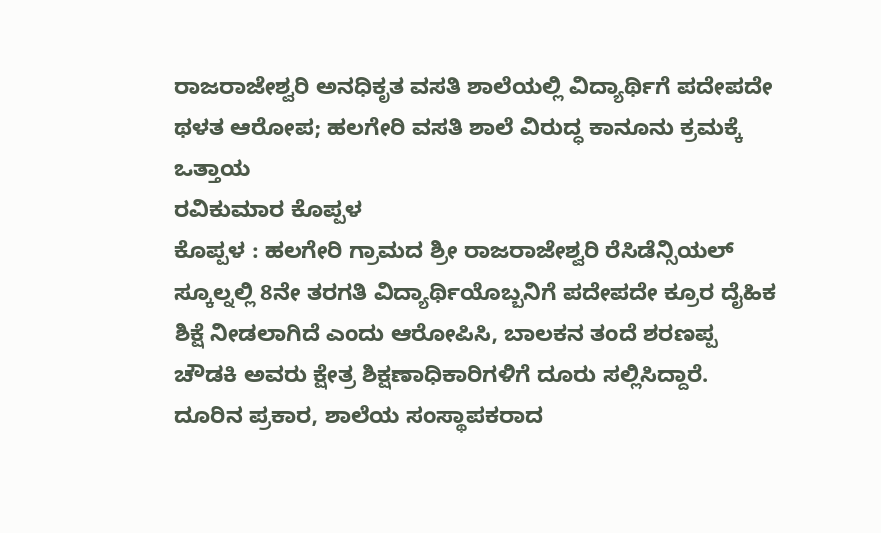ರಾಜರಾಜೇಶ್ವರಿ ಅನಧಿಕೃತ ವಸತಿ ಶಾಲೆಯಲ್ಲಿ ವಿದ್ಯಾರ್ಥಿಗೆ ಪದೇಪದೇ ಥಳತ ಆರೋಪ; ಹಲಗೇರಿ ವಸತಿ ಶಾಲೆ ವಿರುದ್ಧ ಕಾನೂನು ಕ್ರಮಕ್ಕೆ ಒತ್ತಾಯ
ರವಿಕುಮಾರ ಕೊಪ್ಪಳ
ಕೊಪ್ಪಳ : ಹಲಗೇರಿ ಗ್ರಾಮದ ಶ್ರೀ ರಾಜರಾಜೇಶ್ವರಿ ರೆಸಿಡೆನ್ಸಿಯಲ್ ಸ್ಕೂಲ್ನಲ್ಲಿ 8ನೇ ತರಗತಿ ವಿದ್ಯಾರ್ಥಿಯೊಬ್ಬನಿಗೆ ಪದೇಪದೇ ಕ್ರೂರ ದೈಹಿಕ ಶಿಕ್ಷೆ ನೀಡಲಾಗಿದೆ ಎಂದು ಆರೋಪಿಸಿ, ಬಾಲಕನ ತಂದೆ ಶರಣಪ್ಪ ಚೌಡಕಿ ಅವರು ಕ್ಷೇತ್ರ ಶಿಕ್ಷಣಾಧಿಕಾರಿಗಳಿಗೆ ದೂರು ಸಲ್ಲಿಸಿದ್ದಾರೆ.
ದೂರಿನ ಪ್ರಕಾರ, ಶಾಲೆಯ ಸಂಸ್ಥಾಪಕರಾದ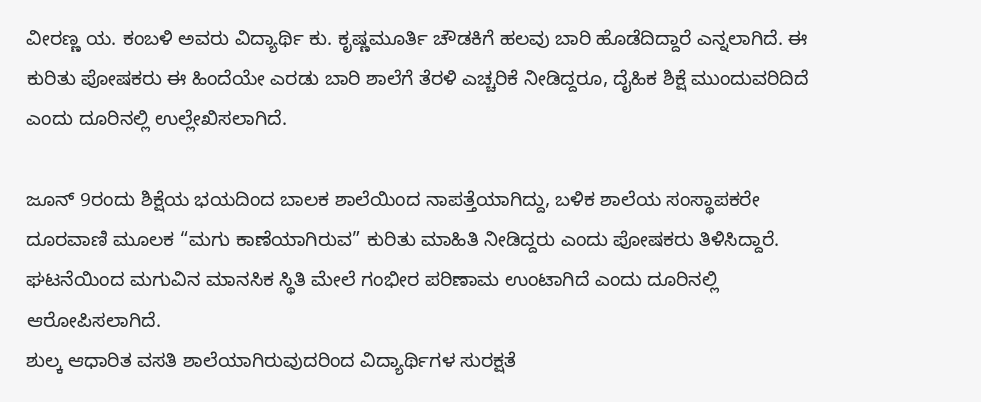ವೀರಣ್ಣ ಯ. ಕಂಬಳಿ ಅವರು ವಿದ್ಯಾರ್ಥಿ ಕು. ಕೃಷ್ಣಮೂರ್ತಿ ಚೌಡಕಿಗೆ ಹಲವು ಬಾರಿ ಹೊಡೆದಿದ್ದಾರೆ ಎನ್ನಲಾಗಿದೆ. ಈ ಕುರಿತು ಪೋಷಕರು ಈ ಹಿಂದೆಯೇ ಎರಡು ಬಾರಿ ಶಾಲೆಗೆ ತೆರಳಿ ಎಚ್ಚರಿಕೆ ನೀಡಿದ್ದರೂ, ದೈಹಿಕ ಶಿಕ್ಷೆ ಮುಂದುವರಿದಿದೆ ಎಂದು ದೂರಿನಲ್ಲಿ ಉಲ್ಲೇಖಿಸಲಾಗಿದೆ.

ಜೂನ್ 9ರಂದು ಶಿಕ್ಷೆಯ ಭಯದಿಂದ ಬಾಲಕ ಶಾಲೆಯಿಂದ ನಾಪತ್ತೆಯಾಗಿದ್ದು, ಬಳಿಕ ಶಾಲೆಯ ಸಂಸ್ಥಾಪಕರೇ ದೂರವಾಣಿ ಮೂಲಕ “ಮಗು ಕಾಣೆಯಾಗಿರುವ” ಕುರಿತು ಮಾಹಿತಿ ನೀಡಿದ್ದರು ಎಂದು ಪೋಷಕರು ತಿಳಿಸಿದ್ದಾರೆ. ಘಟನೆಯಿಂದ ಮಗುವಿನ ಮಾನಸಿಕ ಸ್ಥಿತಿ ಮೇಲೆ ಗಂಭೀರ ಪರಿಣಾಮ ಉಂಟಾಗಿದೆ ಎಂದು ದೂರಿನಲ್ಲಿ ಆರೋಪಿಸಲಾಗಿದೆ.
ಶುಲ್ಕ ಆಧಾರಿತ ವಸತಿ ಶಾಲೆಯಾಗಿರುವುದರಿಂದ ವಿದ್ಯಾರ್ಥಿಗಳ ಸುರಕ್ಷತೆ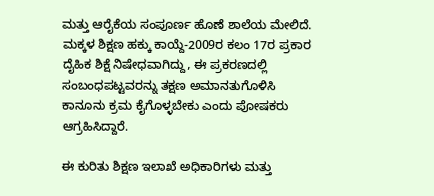ಮತ್ತು ಆರೈಕೆಯ ಸಂಪೂರ್ಣ ಹೊಣೆ ಶಾಲೆಯ ಮೇಲಿದೆ. ಮಕ್ಕಳ ಶಿಕ್ಷಣ ಹಕ್ಕು ಕಾಯ್ದೆ-2009ರ ಕಲಂ 17ರ ಪ್ರಕಾರ ದೈಹಿಕ ಶಿಕ್ಷೆ ನಿಷೇಧವಾಗಿದ್ದು, ಈ ಪ್ರಕರಣದಲ್ಲಿ ಸಂಬಂಧಪಟ್ಟವರನ್ನು ತಕ್ಷಣ ಅಮಾನತುಗೊಳಿಸಿ ಕಾನೂನು ಕ್ರಮ ಕೈಗೊಳ್ಳಬೇಕು ಎಂದು ಪೋಷಕರು ಆಗ್ರಹಿಸಿದ್ದಾರೆ.

ಈ ಕುರಿತು ಶಿಕ್ಷಣ ಇಲಾಖೆ ಅಧಿಕಾರಿಗಳು ಮತ್ತು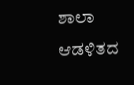ಶಾಲಾ ಆಡಳಿತದ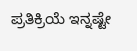ಪ್ರತಿಕ್ರಿಯೆ ಇನ್ನಷ್ಟೇ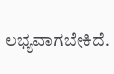ಲಭ್ಯವಾಗಬೇಕಿದೆ.